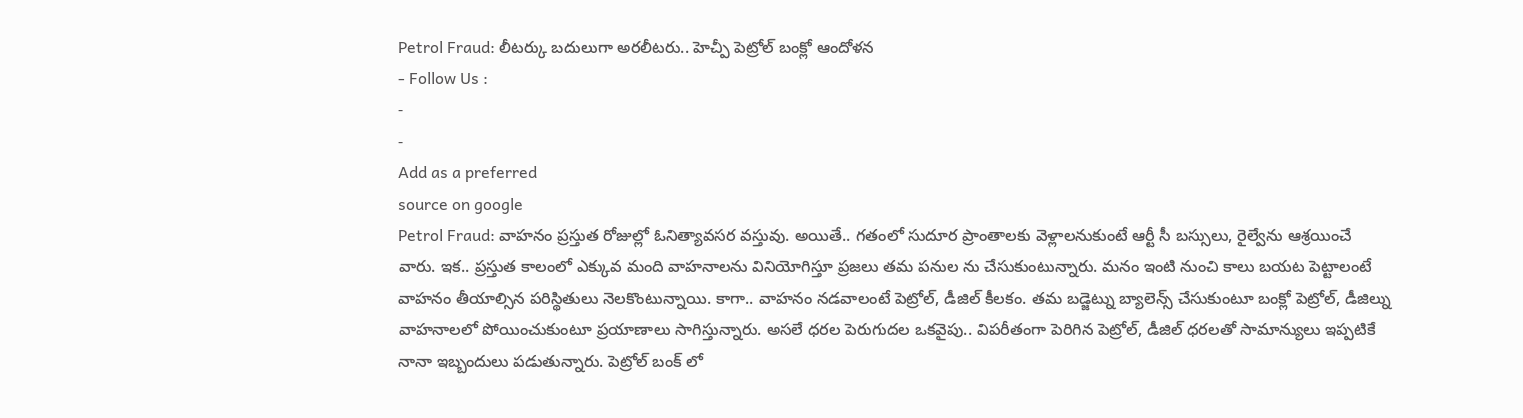Petrol Fraud: లీటర్కు బదులుగా అరలీటరు.. హెచ్పీ పెట్రోల్ బంక్లో ఆందోళన
- Follow Us :
-
-
Add as a preferred
source on google
Petrol Fraud: వాహనం ప్రస్తుత రోజుల్లో ఓనిత్యావసర వస్తువు. అయితే.. గతంలో సుదూర ప్రాంతాలకు వెళ్లాలనుకుంటే ఆర్టీ సీ బస్సులు, రైల్వేను ఆశ్రయించే వారు. ఇక.. ప్రస్తుత కాలంలో ఎక్కువ మంది వాహనాలను వినియోగిస్తూ ప్రజలు తమ పనుల ను చేసుకుంటున్నారు. మనం ఇంటి నుంచి కాలు బయట పెట్టాలంటే వాహనం తీయాల్సిన పరిస్థితులు నెలకొంటున్నాయి. కాగా.. వాహనం నడవాలంటే పెట్రోల్, డీజిల్ కీలకం. తమ బడ్జెట్ను బ్యాలెన్స్ చేసుకుంటూ బంక్లో పెట్రోల్, డీజిల్ను వాహనాలలో పోయించుకుంటూ ప్రయాణాలు సాగిస్తున్నారు. అసలే ధరల పెరుగుదల ఒకవైపు.. విపరీతంగా పెరిగిన పెట్రోల్, డీజిల్ ధరలతో సామాన్యులు ఇప్పటికే నానా ఇబ్బందులు పడుతున్నారు. పెట్రోల్ బంక్ లో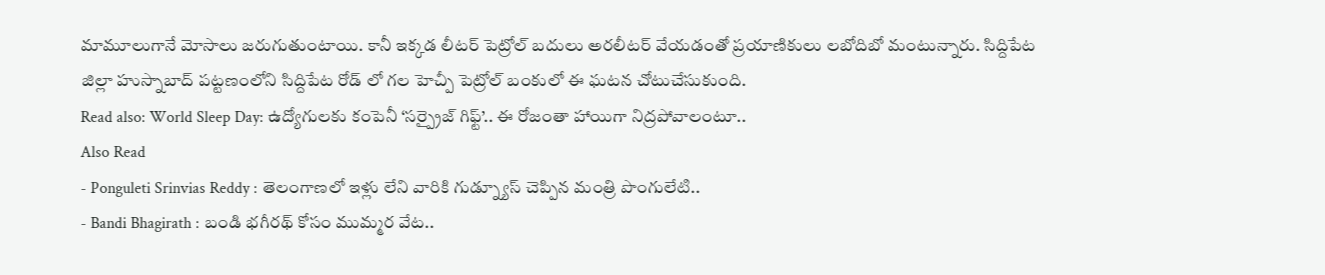మామూలుగానే మోసాలు జరుగుతుంటాయి. కానీ ఇక్కడ లీటర్ పెట్రోల్ బదులు అరలీటర్ వేయడంతో ప్రయాణికులు లబోదిబో మంటున్నారు. సిద్దిపేట జిల్లా హుస్నాబాద్ పట్టణంలోని సిద్దిపేట రోడ్ లో గల హెచ్పీ పెట్రోల్ బంకులో ఈ ఘటన చోటుచేసుకుంది.
Read also: World Sleep Day: ఉద్యోగులకు కంపెనీ ‘సర్ప్రైజ్ గిఫ్ట్’.. ఈ రోజంతా హాయిగా నిద్రపోవాలంటూ..
Also Read
- Ponguleti Srinvias Reddy : తెలంగాణలో ఇళ్లు లేని వారికి గుడ్న్యూస్ చెప్పిన మంత్రి పొంగులేటి..
- Bandi Bhagirath : బండి భగీరథ్ కోసం ముమ్మర వేట..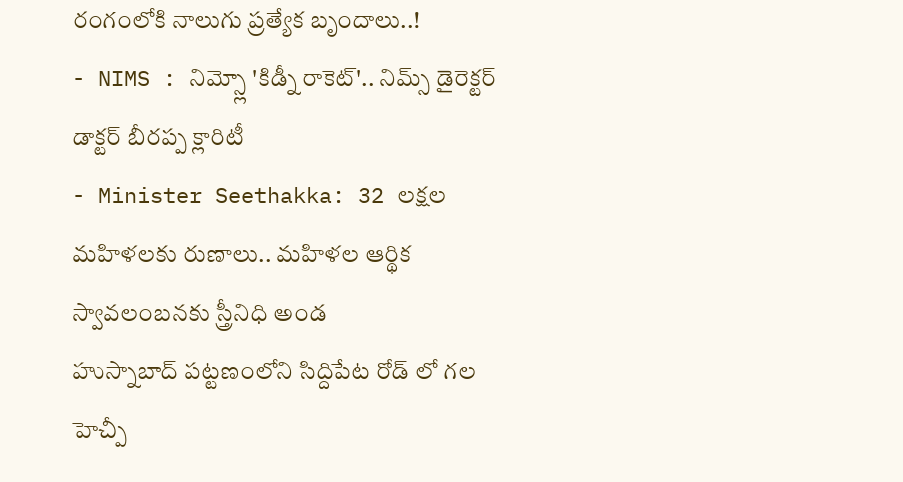రంగంలోకి నాలుగు ప్రత్యేక బృందాలు..!
- NIMS : నిమ్స్లో 'కిడ్నీ రాకెట్'.. నిమ్స్ డైరెక్టర్ డాక్టర్ బీరప్ప క్లారిటీ
- Minister Seethakka: 32 లక్షల మహిళలకు రుణాలు.. మహిళల ఆర్థిక స్వావలంబనకు స్త్రీనిధి అండ
హుస్నాబాద్ పట్టణంలోని సిద్దిపేట రోడ్ లో గల హెచ్పీ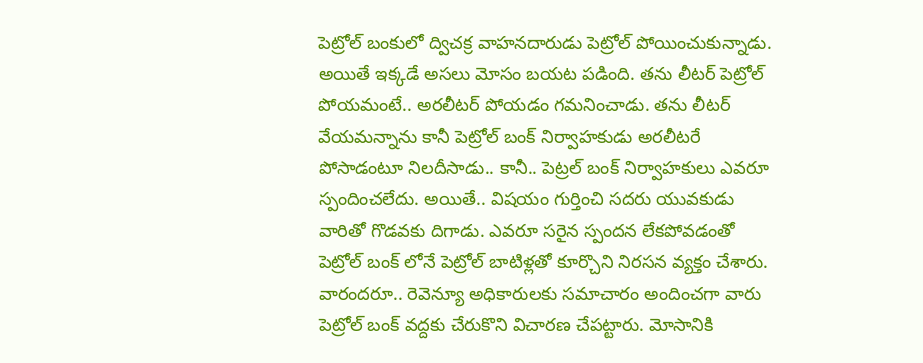పెట్రోల్ బంకులో ద్విచక్ర వాహనదారుడు పెట్రోల్ పోయించుకున్నాడు. అయితే ఇక్కడే అసలు మోసం బయట పడింది. తను లీటర్ పెట్రోల్ పోయమంటే.. అరలీటర్ పోయడం గమనించాడు. తను లీటర్ వేయమన్నాను కానీ పెట్రోల్ బంక్ నిర్వాహకుడు అరలీటరే పోసాడంటూ నిలదీసాడు.. కానీ.. పెట్రల్ బంక్ నిర్వాహకులు ఎవరూ స్పందించలేదు. అయితే.. విషయం గుర్తించి సదరు యువకుడు వారితో గొడవకు దిగాడు. ఎవరూ సరైన స్పందన లేకపోవడంతో పెట్రోల్ బంక్ లోనే పెట్రోల్ బాటిళ్లతో కూర్చొని నిరసన వ్యక్తం చేశారు. వారందరూ.. రెవెన్యూ అధికారులకు సమాచారం అందించగా వారు పెట్రోల్ బంక్ వద్దకు చేరుకొని విచారణ చేపట్టారు. మోసానికి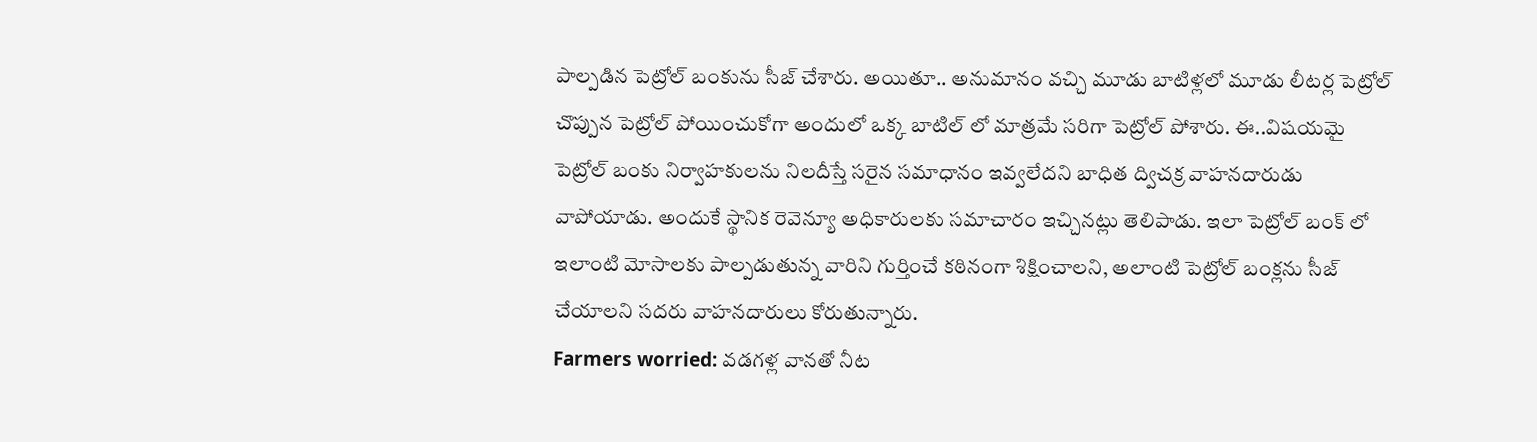పాల్పడిన పెట్రోల్ బంకును సీజ్ చేశారు. అయితూ.. అనుమానం వచ్చి మూడు బాటిళ్లలో మూడు లీటర్ల పెట్రోల్ చొప్పున పెట్రోల్ పోయించుకోగా అందులో ఒక్క బాటిల్ లో మాత్రమే సరిగా పెట్రోల్ పోశారు. ఈ..విషయమై పెట్రోల్ బంకు నిర్వాహకులను నిలదీస్తే సరైన సమాధానం ఇవ్వలేదని బాధిత ద్విచక్ర వాహనదారుడు వాపోయాడు. అందుకే స్థానిక రెవెన్యూ అధికారులకు సమాచారం ఇచ్చినట్లు తెలిపాడు. ఇలా పెట్రోల్ బంక్ లో ఇలాంటి మోసాలకు పాల్పడుతున్న వారిని గుర్తించే కఠినంగా శిక్షించాలని, అలాంటి పెట్రోల్ బంక్లను సీజ్ చేయాలని సదరు వాహనదారులు కోరుతున్నారు.
Farmers worried: వడగళ్ల వానతో నీట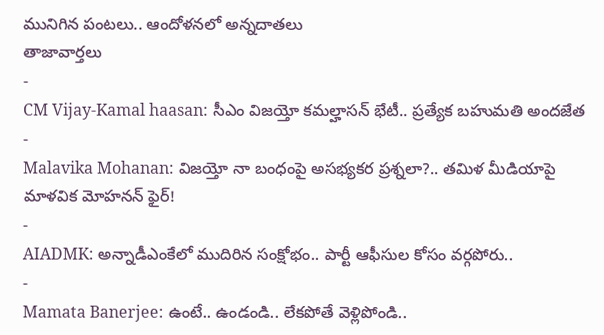మునిగిన పంటలు.. ఆందోళనలో అన్నదాతలు
తాజావార్తలు
-
CM Vijay-Kamal haasan: సీఎం విజయ్తో కమల్హాసన్ భేటీ.. ప్రత్యేక బహుమతి అందజేత
-
Malavika Mohanan: విజయ్తో నా బంధంపై అసభ్యకర ప్రశ్నలా?.. తమిళ మీడియాపై మాళవిక మోహనన్ ఫైర్!
-
AIADMK: అన్నాడీఎంకేలో ముదిరిన సంక్షోభం.. పార్టీ ఆఫీసుల కోసం వర్గపోరు..
-
Mamata Banerjee: ఉంటే.. ఉండండి.. లేకపోతే వెళ్లిపోండి..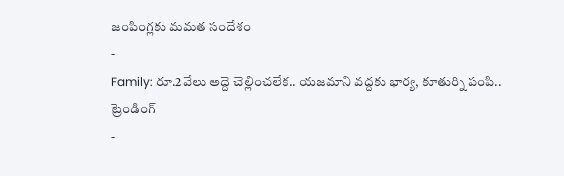జంపింగ్లకు మమత సందేశం
-
Family: రూ.2వేలు అద్దె చెల్లించలేక.. యజమాని వద్దకు భార్య, కూతుర్ని పంపి..
ట్రెండింగ్
-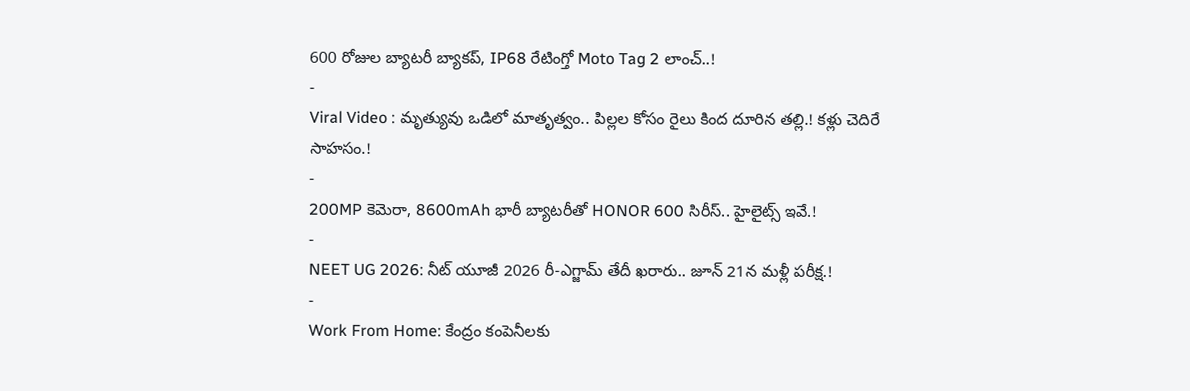600 రోజుల బ్యాటరీ బ్యాకప్, IP68 రేటింగ్తో Moto Tag 2 లాంచ్..!
-
Viral Video : మృత్యువు ఒడిలో మాతృత్వం.. పిల్లల కోసం రైలు కింద దూరిన తల్లి.! కళ్లు చెదిరే సాహసం.!
-
200MP కెమెరా, 8600mAh భారీ బ్యాటరీతో HONOR 600 సిరీస్.. హైలైట్స్ ఇవే.!
-
NEET UG 2026: నీట్ యూజీ 2026 రీ-ఎగ్జామ్ తేదీ ఖరారు.. జూన్ 21న మళ్లీ పరీక్ష.!
-
Work From Home: కేంద్రం కంపెనీలకు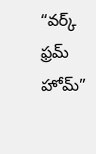“వర్క్ ఫ్రమ్ హోమ్”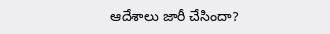ఆదేశాలు జారీ చేసిందా?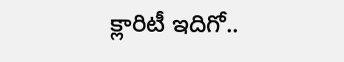క్లారిటీ ఇదిగో..